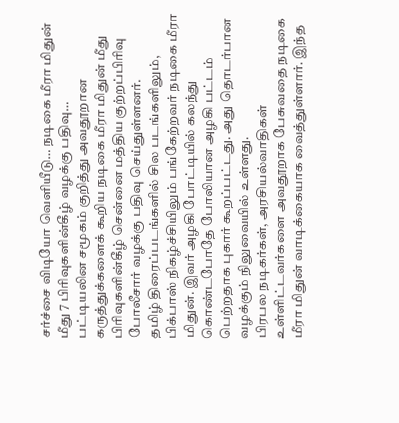சர்ச்சை விடியோ வெளியீடு… நடிகை மீரா மிதுன் மீது 7 பிரிவுகளின்கீழ் வழக்கு பதிவு…
பட்டியலின சமூகம் குறித்து அவதூறான கருத்துக்களைக் கூறிய நடிகை மீரா மிதுன் மீது பிரிவுகளின்கீழ் சென்னை மத்திய குற்றப்பிரிவு போலீசார் வழக்கு பதிவு செய்துள்ளனர்.
தமிழ் திரைப்படங்களில் சில படங்களிலும், பிக்பாஸ் நிகழ்ச்சியிலும் பங்கேற்றவர் நடிகை மீரா மிதுன். இவர் அழகி போட்டியில் கலந்து கொண்டபோதே போலியான அழகி பட்டம் பெற்றதாக புகார் கூறப்பட்டது. அது தொடர்பான வழக்கும் நிலுவையில் உள்ளது.
பிரபல நடிகர்கள், அரசியல்வாதிகள் உள்ளிட்டவர்களை அவதூறாக பேசுவதை நடிகை மீரா மிதுன் வாடிக்கையாக வைத்துள்ளார். இந்த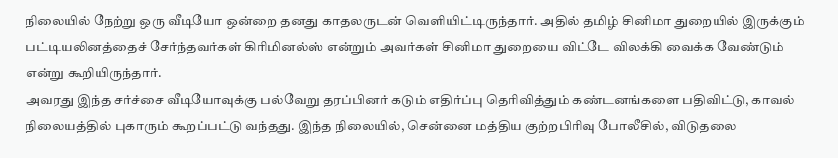நிலையில் நேற்று ஒரு வீடியோ ஒன்றை தனது காதலருடன் வெளியிட்டிருந்தார். அதில் தமிழ் சினிமா துறையில் இருக்கும் பட்டியலினத்தைச் சேர்ந்தவர்கள் கிரிமினல்ஸ் என்றும் அவர்கள் சினிமா துறையை விட்டே விலக்கி வைக்க வேண்டும் என்று கூறியிருந்தார்.
அவரது இந்த சர்ச்சை வீடியோவுக்கு பல்வேறு தரப்பினர் கடும் எதிர்ப்பு தெரிவித்தும் கண்டனங்களை பதிவிட்டு, காவல் நிலையத்தில் புகாரும் கூறப்பட்டு வந்தது. இந்த நிலையில், சென்னை மத்திய குற்றபிரிவு போலீசில், விடுதலை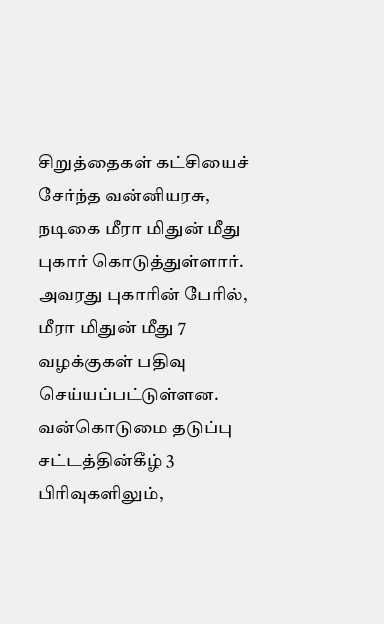சிறுத்தைகள் கட்சியைச் சேர்ந்த வன்னியரசு, நடிகை மீரா மிதுன் மீது புகார் கொடுத்துள்ளார். அவரது புகாரின் பேரில், மீரா மிதுன் மீது 7 வழக்குகள் பதிவு செய்யப்பட்டுள்ளன.
வன்கொடுமை தடுப்பு சட்டத்தின்கீழ் 3 பிரிவுகளிலும்,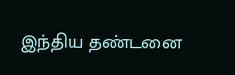இந்திய தண்டனை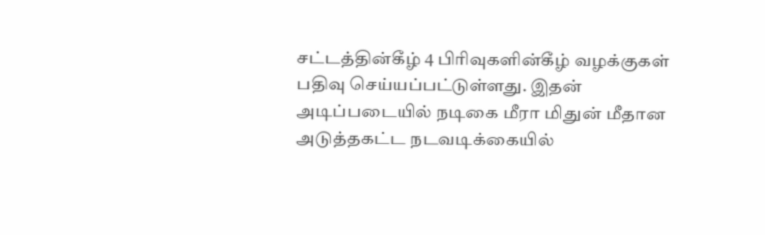சட்டத்தின்கீழ் 4 பிரிவுகளின்கீழ் வழக்குகள் பதிவு செய்யப்பட்டுள்ளது. இதன் அடிப்படையில் நடிகை மீரா மிதுன் மீதான அடுத்தகட்ட நடவடிக்கையில்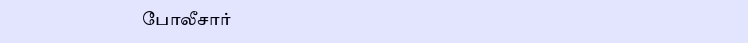போலீசார்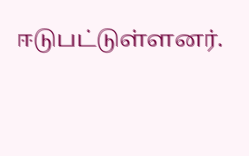ஈடுபட்டுள்ளனர்.